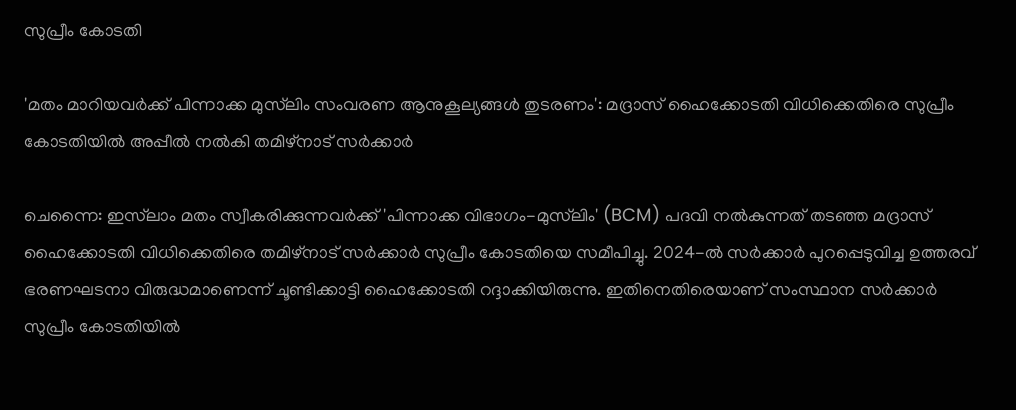സുപ്രീം കോടതി

'മതം മാറിയവർക്ക് പിന്നാക്ക മുസ്‌ലിം സംവരണ ആനുകൂല്യങ്ങൾ തുടരണം': മദ്രാസ് ഹൈക്കോടതി വിധിക്കെതിരെ സുപ്രീം കോടതിയിൽ അപ്പീൽ നൽകി തമിഴ്നാട് സർക്കാർ

ചെന്നൈ: ഇസ്‌ലാം മതം സ്വീകരിക്കുന്നവർക്ക് 'പിന്നാക്ക വിഭാഗം-മുസ്‌ലിം' (BCM) പദവി നൽകുന്നത് തടഞ്ഞ മദ്രാസ് ഹൈക്കോടതി വിധിക്കെതിരെ തമിഴ്നാട് സർക്കാർ സുപ്രീം കോടതിയെ സമീപിച്ചു. 2024-ൽ സർക്കാർ പുറപ്പെടുവിച്ച ഉത്തരവ് ഭരണഘടനാ വിരുദ്ധമാണെന്ന് ചൂണ്ടിക്കാട്ടി ഹൈക്കോടതി റദ്ദാക്കിയിരുന്നു. ഇതിനെതിരെയാണ് സംസ്ഥാന സർക്കാർ സുപ്രീം കോടതിയിൽ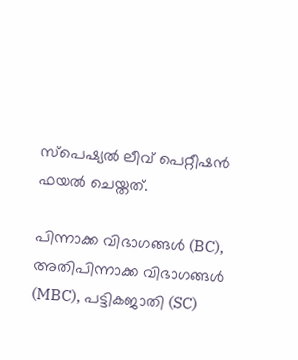സ്‌പെഷ്യൽ ലീവ് പെറ്റീഷൻ ഫയൽ ചെയ്തത്.

പിന്നാക്ക വിഭാഗങ്ങൾ (BC), അതിപിന്നാക്ക വിഭാഗങ്ങൾ (MBC), പട്ടികജാതി (SC)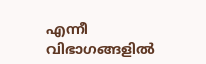എന്നീ വിഭാഗങ്ങളിൽ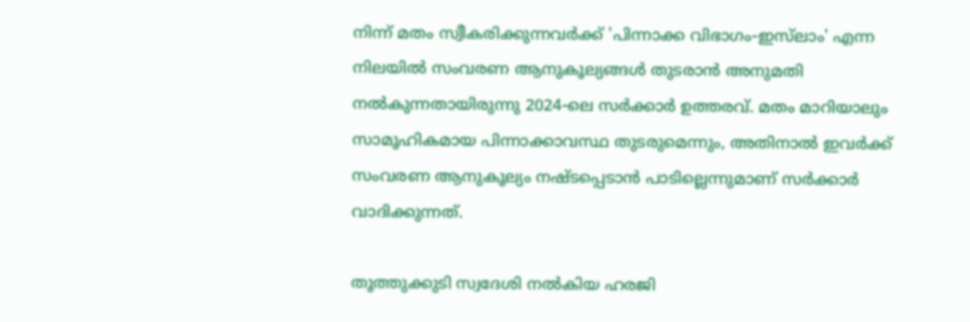നിന്ന് മതം സ്വീകരിക്കുന്നവർക്ക് 'പിന്നാക്ക വിഭാഗം-ഇസ്‌ലാം' എന്ന നിലയിൽ സംവരണ ആനുകൂല്യങ്ങൾ തുടരാൻ അനുമതി നൽകുന്നതായിരുന്നു 2024-ലെ സർക്കാർ ഉത്തരവ്. മതം മാറിയാലും സാമൂഹികമായ പിന്നാക്കാവസ്ഥ തുടരുമെന്നും, അതിനാൽ ഇവർക്ക് സംവരണ ആനുകൂല്യം നഷ്ടപ്പെടാൻ പാടില്ലെന്നുമാണ് സർക്കാർ വാദിക്കുന്നത്.

തൂത്തുക്കുടി സ്വദേശി നൽകിയ ഹരജി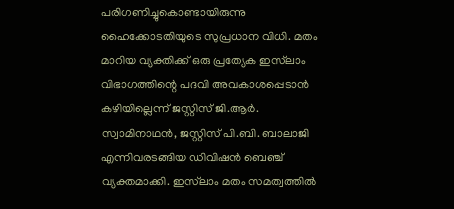പരിഗണിച്ചുകൊണ്ടായിരുന്നു ഹൈക്കോടതിയുടെ സുപ്രധാന വിധി. മതം മാറിയ വ്യക്തിക്ക് ഒരു പ്രത്യേക ഇസ്‌ലാം വിഭാഗത്തിന്റെ പദവി അവകാശപ്പെടാൻ കഴിയില്ലെന്ന് ജസ്റ്റിസ് ജി.ആർ. സ്വാമിനാഥൻ, ജസ്റ്റിസ് പി.ബി. ബാലാജി എന്നിവരടങ്ങിയ ഡിവിഷൻ ബെഞ്ച് വ്യക്തമാക്കി. ഇസ്‌ലാം മതം സമത്വത്തിൽ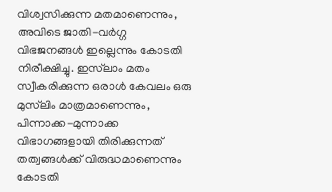വിശ്വസിക്കുന്ന മതമാണെന്നും, അവിടെ ജാതി-വർഗ്ഗ വിഭജനങ്ങൾ ഇല്ലെന്നും കോടതി നിരീക്ഷിച്ചു. ഇസ്‌ലാം മതം സ്വീകരിക്കുന്ന ഒരാൾ കേവലം ഒരു മുസ്‌ലിം മാത്രമാണെന്നും, പിന്നാക്ക-മുന്നാക്ക വിഭാഗങ്ങളായി തിരിക്കുന്നത് തത്വങ്ങൾക്ക് വിരുദ്ധമാണെന്നും കോടതി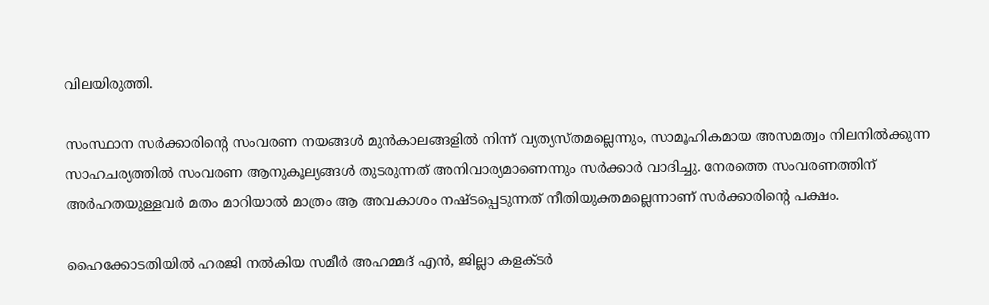വിലയിരുത്തി.

സംസ്ഥാന സർക്കാരിന്റെ സംവരണ നയങ്ങൾ മുൻകാലങ്ങളിൽ നിന്ന് വ്യത്യസ്തമല്ലെന്നും, സാമൂഹികമായ അസമത്വം നിലനിൽക്കുന്ന സാഹചര്യത്തിൽ സംവരണ ആനുകൂല്യങ്ങൾ തുടരുന്നത് അനിവാര്യമാണെന്നും സർക്കാർ വാദിച്ചു. നേരത്തെ സംവരണത്തിന് അർഹതയുള്ളവർ മതം മാറിയാൽ മാത്രം ആ അവകാശം നഷ്ടപ്പെടുന്നത് നീതിയുക്തമല്ലെന്നാണ് സർക്കാരിന്റെ പക്ഷം.

ഹൈക്കോടതിയിൽ ഹരജി നൽകിയ സമീർ അഹമ്മദ് എൻ, ജില്ലാ കളക്ടർ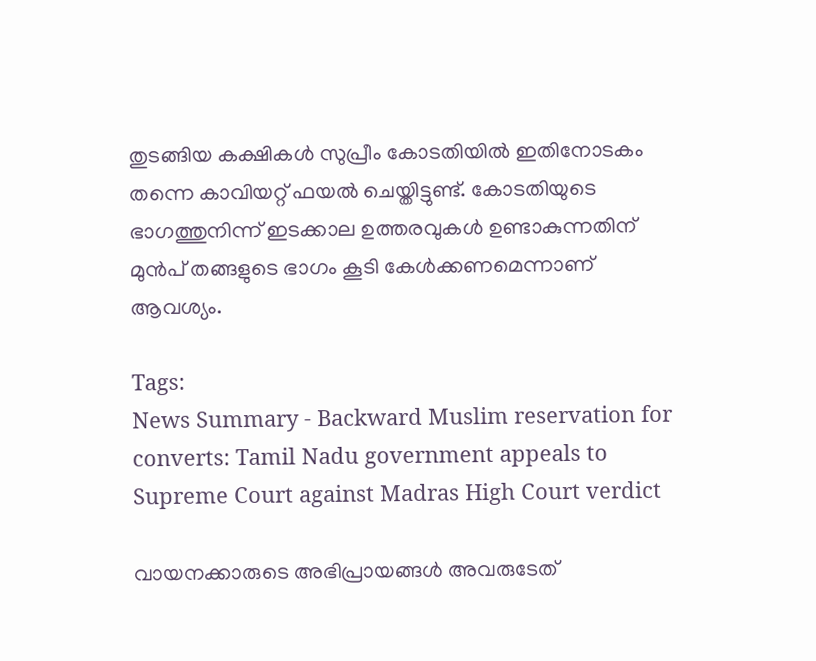തുടങ്ങിയ കക്ഷികൾ സുപ്രീം കോടതിയിൽ ഇതിനോടകം തന്നെ കാവിയറ്റ് ഫയൽ ചെയ്തിട്ടുണ്ട്. കോടതിയുടെ ഭാഗത്തുനിന്ന് ഇടക്കാല ഉത്തരവുകൾ ഉണ്ടാകുന്നതിന് മുൻപ് തങ്ങളുടെ ഭാഗം കൂടി കേൾക്കണമെന്നാണ് ആവശ്യം.

Tags:
News Summary - Backward Muslim reservation for converts: Tamil Nadu government appeals to Supreme Court against Madras High Court verdict

വായനക്കാരുടെ അഭിപ്രായങ്ങള്‍ അവരുടേത്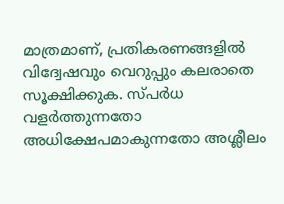മാത്രമാണ്, പ്രതികരണങ്ങളിൽ വിദ്വേഷവും വെറുപ്പും കലരാതെ സൂക്ഷിക്കുക. സ്പർധ വളർത്തുന്നതോ അധിക്ഷേപമാകുന്നതോ അശ്ലീലം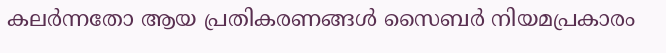കലർന്നതോ ആയ പ്രതികരണങ്ങൾ സൈബർ നിയമപ്രകാരം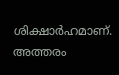ശിക്ഷാർഹമാണ്. അത്തരം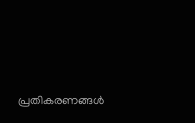പ്രതികരണങ്ങൾ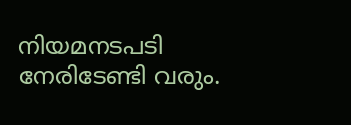നിയമനടപടി നേരിടേണ്ടി വരും.